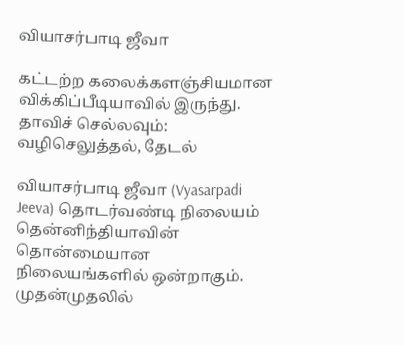வியாசர்பாடி ஜீவா

கட்டற்ற கலைக்களஞ்சியமான விக்கிப்பீடியாவில் இருந்து.
தாவிச் செல்லவும்: வழிசெலுத்தல், தேடல்

வியாசர்பாடி ஜீவா (Vyasarpadi Jeeva) தொடர்வண்டி நிலையம் தென்னிந்தியாவின் தொன்மையான நிலையங்களில் ஒன்றாகும். முதன்முதலில்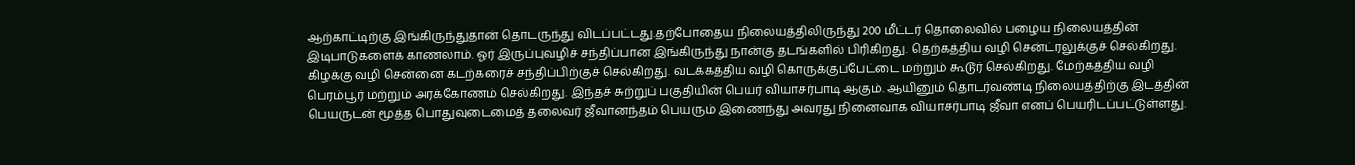ஆற்காட்டிற்கு இங்கிருந்துதான் தொடருந்து விடப்பட்டது.தற்போதைய நிலையத்திலிருந்து 200 மீட்டர் தொலைவில் பழைய நிலையத்தின் இடிபாடுகளைக் காணலாம். ஓர் இருப்புவழிச் சந்திப்பான இங்கிருந்து நான்கு தடங்களில் பிரிகிறது. தெற்கத்திய வழி சென்ட்ரலுக்குச் செல்கிறது. கிழக்கு வழி சென்னை கடற்கரைச் சந்திப்பிற்குச் செல்கிறது. வடக்கத்திய வழி கொருக்குப்பேட்டை மற்றும் கூடூர் செல்கிறது. மேற்கத்திய வழி பெரம்பூர் மற்றும் அரக்கோணம் செல்கிறது. இந்தச் சுற்றுப் பகுதியின் பெயர் வியாசர்பாடி ஆகும். ஆயினும் தொடர்வண்டி நிலையத்திற்கு இடத்தின் பெயருடன் மூத்த பொதுவுடைமைத் தலைவர் ஜீவானந்தம் பெயரும் இணைந்து அவரது நினைவாக வியாசர்பாடி ஜீவா எனப் பெயரிடப்பட்டுள்ளது.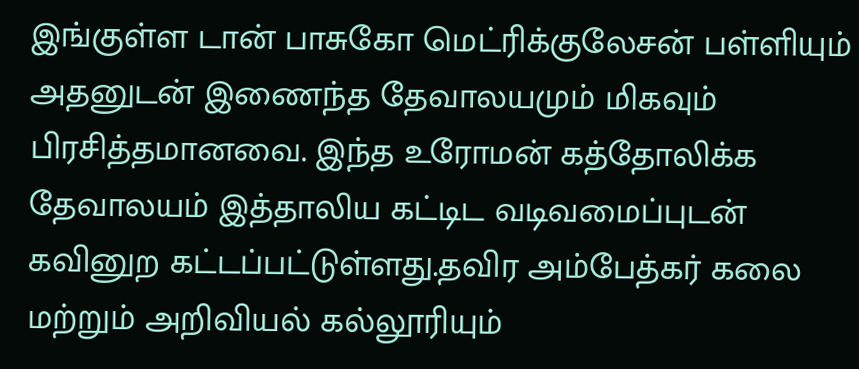இங்குள்ள டான் பாசுகோ மெட்ரிக்குலேசன் பள்ளியும் அதனுடன் இணைந்த தேவாலயமும் மிகவும் பிரசித்தமானவை. இந்த உரோமன் கத்தோலிக்க தேவாலயம் இத்தாலிய கட்டிட வடிவமைப்புடன் கவினுற கட்டப்பட்டுள்ளது.தவிர அம்பேத்கர் கலை மற்றும் அறிவியல் கல்லூரியும்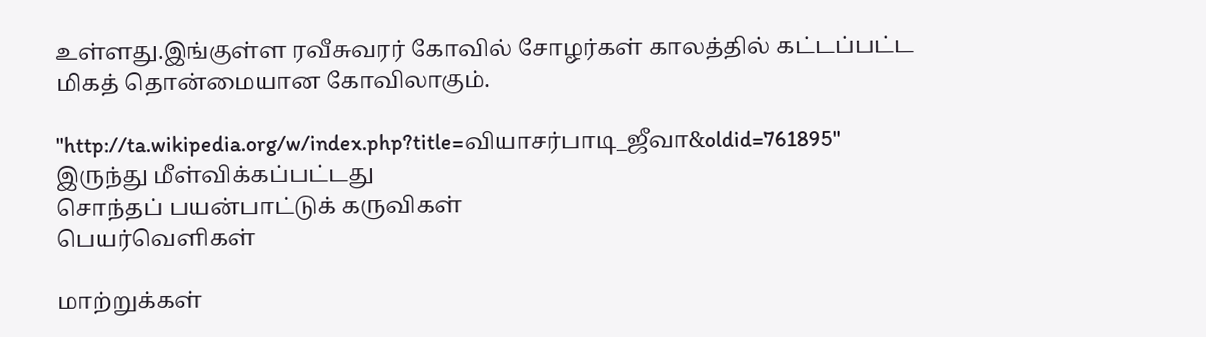உள்ளது.இங்குள்ள ரவீசுவரர் கோவில் சோழர்கள் காலத்தில் கட்டப்பட்ட மிகத் தொன்மையான கோவிலாகும்.

"http://ta.wikipedia.org/w/index.php?title=வியாசர்பாடி_ஜீவா&oldid=761895" இருந்து மீள்விக்கப்பட்டது
சொந்தப் பயன்பாட்டுக் கருவிகள்
பெயர்வெளிகள்

மாற்றுக்கள்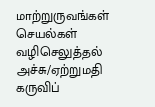மாற்றுருவங்கள்
செயல்கள்
வழிசெலுத்தல்
அச்சு/ஏற்றுமதி
கருவிப்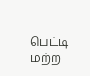பெட்டி
மற்ற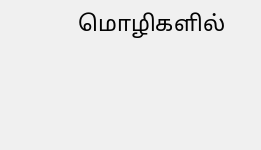மொழிகளில்